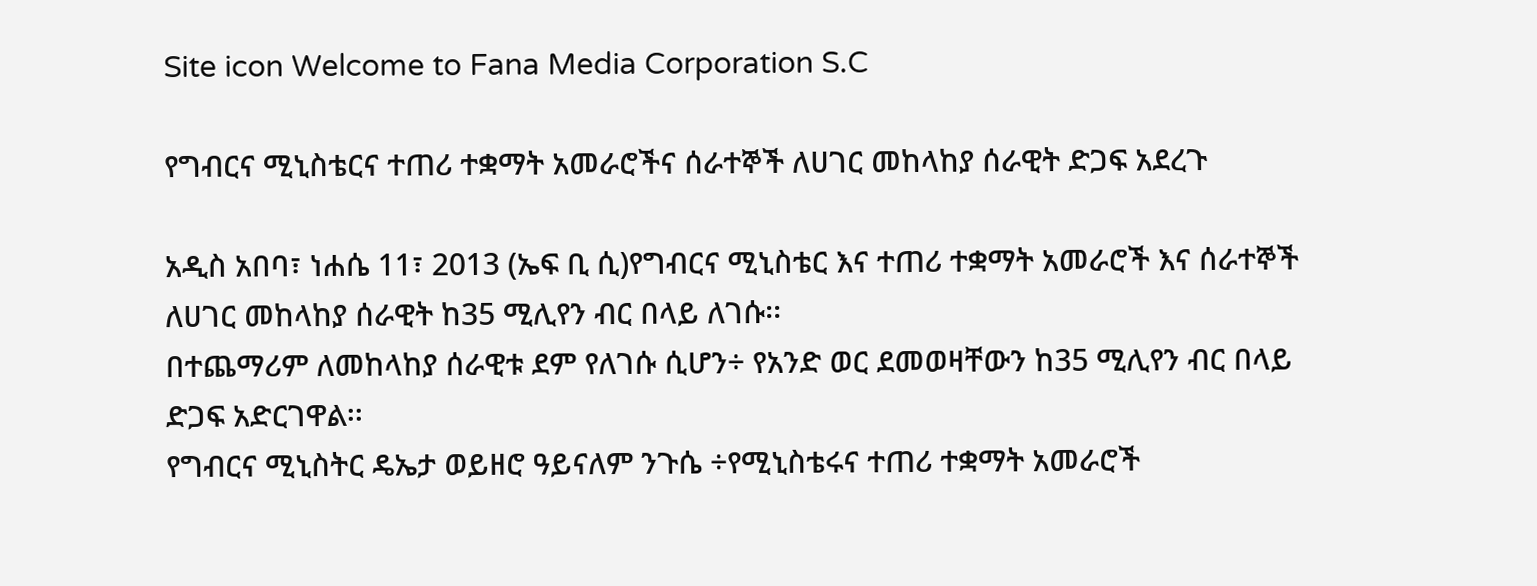Site icon Welcome to Fana Media Corporation S.C

የግብርና ሚኒስቴርና ተጠሪ ተቋማት አመራሮችና ሰራተኞች ለሀገር መከላከያ ሰራዊት ድጋፍ አደረጉ

አዲስ አበባ፣ ነሐሴ 11፣ 2013 (ኤፍ ቢ ሲ)የግብርና ሚኒስቴር እና ተጠሪ ተቋማት አመራሮች እና ሰራተኞች ለሀገር መከላከያ ሰራዊት ከ35 ሚሊየን ብር በላይ ለገሱ፡፡
በተጨማሪም ለመከላከያ ሰራዊቱ ደም የለገሱ ሲሆን÷ የአንድ ወር ደመወዛቸውን ከ35 ሚሊየን ብር በላይ ድጋፍ አድርገዋል፡፡
የግብርና ሚኒስትር ዴኤታ ወይዘሮ ዓይናለም ንጉሴ ÷የሚኒስቴሩና ተጠሪ ተቋማት አመራሮች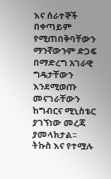እና ሰራተኞች በቀጣይም የሚጠበቅባቸውን ማንኛውንም ድጋፍ በማድረግ አገራዊ ግዴታቸውን እንደሚወጡ መናገራቸውን ከግብርና ሚኒስቴር ያገኘነው መረጃ ያመላክታል፡፡
ትኩስ እና የተሟሉ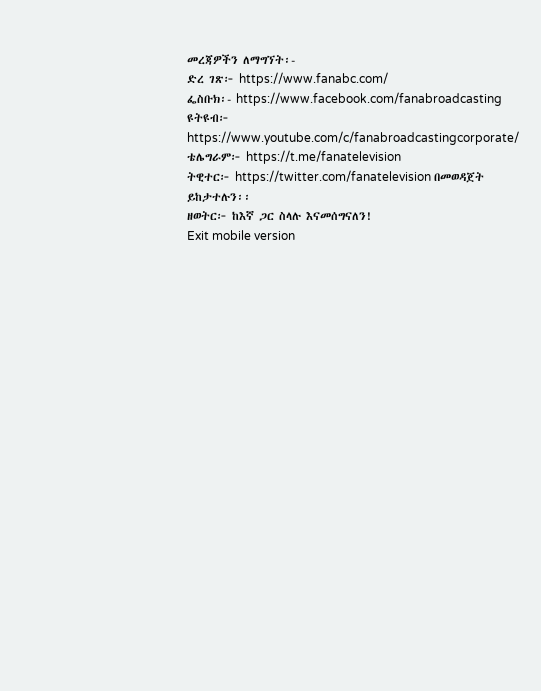መረጃዎችን ለማግኘት፡-
ድረ ገጽ፦ https://www.fanabc.com/
ፌስቡክ፡- https://www.facebook.com/fanabroadcasting
ዩትዩብ፦ https://www.youtube.com/c/fanabroadcastingcorporate/
ቴሌግራም፦ https://t.me/fanatelevision
ትዊተር፦ https://twitter.com/fanatelevision በመወዳጀት ይከታተሉን፡፡
ዘወትር፦ ከእኛ ጋር ስላሉ እናመሰግናለን!
Exit mobile version